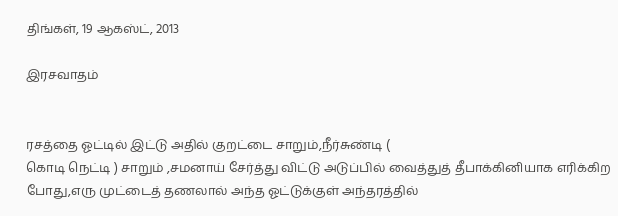திங்கள், 19 ஆகஸ்ட், 2013

இரசவாதம்


ரசத்தை ஓட்டில் இட்டு அதில் குறட்டை சாறும்,நீர்சுண்டி (
கொடி நெட்டி ) சாறும் ,சமனாய் சேர்த்து விட்டு அடுப்பில் வைத்துத் தீபாக்கினியாக எரிக்கிற போது,எரு முட்டைத் தணலால் அந்த ஓட்டுக்குள் அந்தரத்தில்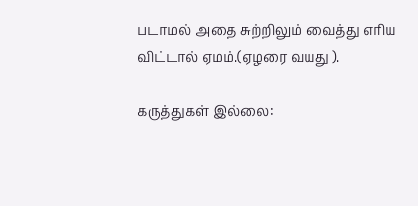படாமல் அதை சுற்றிலும் வைத்து எரிய விட்டால் ஏமம்.(ஏழரை வயது ).

கருத்துகள் இல்லை: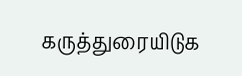கருத்துரையிடுக